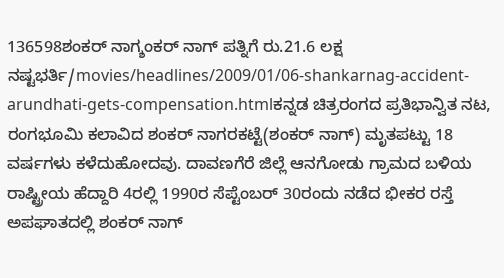136598ಶಂಕರ್ ನಾಗ್ಶಂಕರ್ ನಾಗ್ ಪತ್ನಿಗೆ ರು.21.6 ಲಕ್ಷ ನಷ್ಟಭರ್ತಿ/movies/headlines/2009/01/06-shankarnag-accident-arundhati-gets-compensation.htmlಕನ್ನಡ ಚಿತ್ರರಂಗದ ಪ್ರತಿಭಾನ್ವಿತ ನಟ, ರಂಗಭೂಮಿ ಕಲಾವಿದ ಶಂಕರ್ ನಾಗರಕಟ್ಟೆ(ಶಂಕರ್ ನಾಗ್) ಮೃತಪಟ್ಟು 18 ವರ್ಷಗಳು ಕಳೆದುಹೋದವು. ದಾವಣಗೆರೆ ಜಿಲ್ಲೆ ಆನಗೋಡು ಗ್ರಾಮದ ಬಳಿಯ ರಾಷ್ಟ್ರೀಯ ಹೆದ್ದಾರಿ 4ರಲ್ಲಿ 1990ರ ಸೆಪ್ಟೆಂಬರ್ 30ರಂದು ನಡೆದ ಭೀಕರ ರಸ್ತೆ ಅಪಘಾತದಲ್ಲಿ ಶಂಕರ್ ನಾಗ್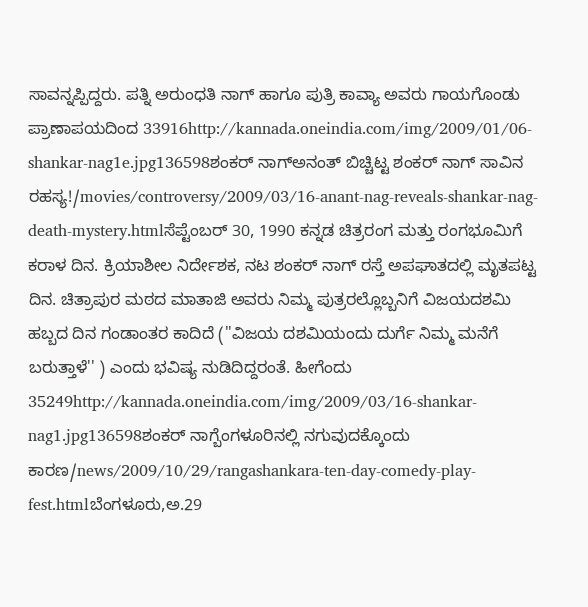ಸಾವನ್ನಪ್ಪಿದ್ದರು. ಪತ್ನಿ ಅರುಂಧತಿ ನಾಗ್ ಹಾಗೂ ಪುತ್ರಿ ಕಾವ್ಯಾ ಅವರು ಗಾಯಗೊಂಡು ಪ್ರಾಣಾಪಯದಿಂದ 33916http://kannada.oneindia.com/img/2009/01/06-shankar-nag1e.jpg136598ಶಂಕರ್ ನಾಗ್ಅನಂತ್ ಬಿಚ್ಚಿಟ್ಟ ಶಂಕರ್ ನಾಗ್ ಸಾವಿನ ರಹಸ್ಯ!/movies/controversy/2009/03/16-anant-nag-reveals-shankar-nag-death-mystery.htmlಸೆಪ್ಟೆಂಬರ್ 30, 1990 ಕನ್ನಡ ಚಿತ್ರರಂಗ ಮತ್ತು ರಂಗಭೂಮಿಗೆ ಕರಾಳ ದಿನ. ಕ್ರಿಯಾಶೀಲ ನಿರ್ದೇಶಕ, ನಟ ಶಂಕರ್ ನಾಗ್ ರಸ್ತೆ ಅಪಘಾತದಲ್ಲಿ ಮೃತಪಟ್ಟ ದಿನ. ಚಿತ್ರಾಪುರ ಮಠದ ಮಾತಾಜಿ ಅವರು ನಿಮ್ಮ ಪುತ್ರರಲ್ಲೊಬ್ಬನಿಗೆ ವಿಜಯದಶಮಿ ಹಬ್ಬದ ದಿನ ಗಂಡಾಂತರ ಕಾದಿದೆ (''ವಿಜಯ ದಶಮಿಯಂದು ದುರ್ಗೆ ನಿಮ್ಮ ಮನೆಗೆ ಬರುತ್ತಾಳೆ'' ) ಎಂದು ಭವಿಷ್ಯ ನುಡಿದಿದ್ದರಂತೆ. ಹೀಗೆಂದು 35249http://kannada.oneindia.com/img/2009/03/16-shankar-nag1.jpg136598ಶಂಕರ್ ನಾಗ್ಬೆಂಗಳೂರಿನಲ್ಲಿ ನಗುವುದಕ್ಕೊಂದು ಕಾರಣ/news/2009/10/29/rangashankara-ten-day-comedy-play-fest.htmlಬೆಂಗಳೂರು,ಅ.29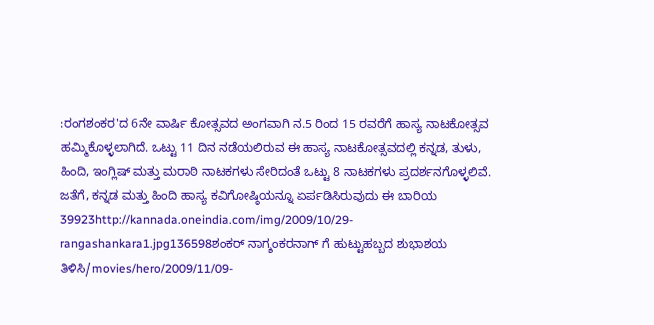:ರಂಗಶಂಕರ'ದ 6ನೇ ವಾರ್ಷಿ ಕೋತ್ಸವದ ಅಂಗವಾಗಿ ನ.5 ರಿಂದ 15 ರವರೆಗೆ ಹಾಸ್ಯ ನಾಟಕೋತ್ಸವ ಹಮ್ಮಿಕೊಳ್ಳಲಾಗಿದೆ. ಒಟ್ಟು 11 ದಿನ ನಡೆಯಲಿರುವ ಈ ಹಾಸ್ಯ ನಾಟಕೋತ್ಸವದಲ್ಲಿ ಕನ್ನಡ, ತುಳು, ಹಿಂದಿ, ಇಂಗ್ಲಿಷ್ ಮತ್ತು ಮರಾಠಿ ನಾಟಕಗಳು ಸೇರಿದಂತೆ ಒಟ್ಟು 8 ನಾಟಕಗಳು ಪ್ರದರ್ಶನಗೊಳ್ಳಲಿವೆ. ಜತೆಗೆ, ಕನ್ನಡ ಮತ್ತು ಹಿಂದಿ ಹಾಸ್ಯ ಕವಿಗೋಷ್ಠಿಯನ್ನೂ ಏರ್ಪಡಿಸಿರುವುದು ಈ ಬಾರಿಯ 39923http://kannada.oneindia.com/img/2009/10/29-rangashankara1.jpg136598ಶಂಕರ್ ನಾಗ್ಶಂಕರನಾಗ್ ಗೆ ಹುಟ್ಟುಹಬ್ಬದ ಶುಭಾಶಯ ತಿಳಿಸಿ/movies/hero/2009/11/09-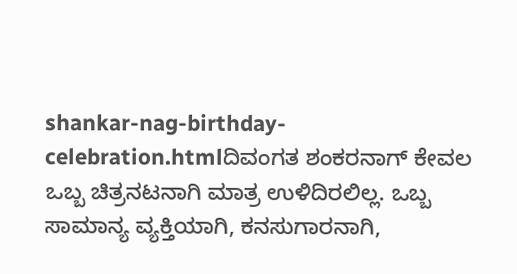shankar-nag-birthday-celebration.htmlದಿವಂಗತ ಶಂಕರನಾಗ್ ಕೇವಲ ಒಬ್ಬ ಚಿತ್ರನಟನಾಗಿ ಮಾತ್ರ ಉಳಿದಿರಲಿಲ್ಲ. ಒಬ್ಬ ಸಾಮಾನ್ಯ ವ್ಯಕ್ತಿಯಾಗಿ, ಕನಸುಗಾರನಾಗಿ,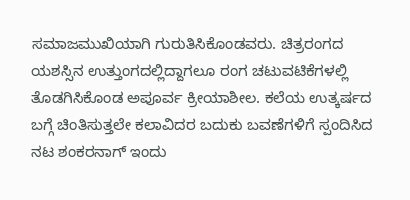ಸಮಾಜಮುಖಿಯಾಗಿ ಗುರುತಿಸಿಕೊಂಡವರು. ಚಿತ್ರರಂಗದ ಯಶಸ್ಸಿನ ಉತ್ತುಂಗದಲ್ಲಿದ್ದಾಗಲೂ ರಂಗ ಚಟುವಟಿಕೆಗಳಲ್ಲಿ ತೊಡಗಿಸಿಕೊಂಡ ಅಪೂರ್ವ ಕ್ರೀಯಾಶೀಲ. ಕಲೆಯ ಉತ್ಕರ್ಷದ ಬಗ್ಗೆ ಚಿಂತಿಸುತ್ತಲೇ ಕಲಾವಿದರ ಬದುಕು ಬವಣೆಗಳಿಗೆ ಸ್ಪಂದಿಸಿದ ನಟ ಶಂಕರನಾಗ್ ಇಂದು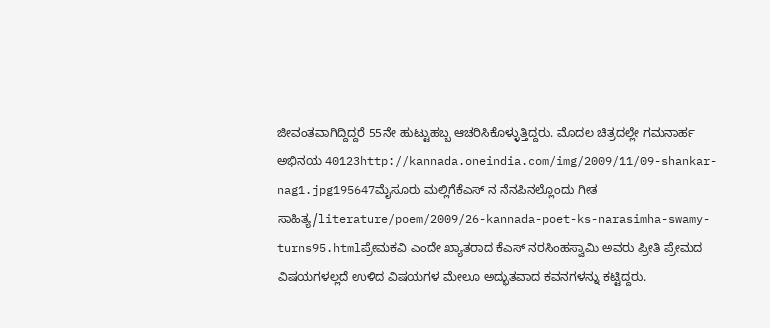ಜೀವಂತವಾಗಿದ್ದಿದ್ದರೆ 55ನೇ ಹುಟ್ಟುಹಬ್ಬ ಆಚರಿಸಿಕೊಳ್ಳುತ್ತಿದ್ದರು. ಮೊದಲ ಚಿತ್ರದಲ್ಲೇ ಗಮನಾರ್ಹ ಅಭಿನಯ 40123http://kannada.oneindia.com/img/2009/11/09-shankar-nag1.jpg195647ಮೈಸೂರು ಮಲ್ಲಿಗೆಕೆಎಸ್ ನ ನೆನಪಿನಲ್ಲೊಂದು ಗೀತ ಸಾಹಿತ್ಯ/literature/poem/2009/26-kannada-poet-ks-narasimha-swamy-turns95.htmlಪ್ರೇಮಕವಿ ಎಂದೇ ಖ್ಯಾತರಾದ ಕೆಎಸ್ ನರಸಿಂಹಸ್ವಾಮಿ ಅವರು ಪ್ರೀತಿ ಪ್ರೇಮದ ವಿಷಯಗಳಲ್ಲದೆ ಉಳಿದ ವಿಷಯಗಳ ಮೇಲೂ ಅದ್ಭುತವಾದ ಕವನಗಳನ್ನು ಕಟ್ಟಿದ್ದರು.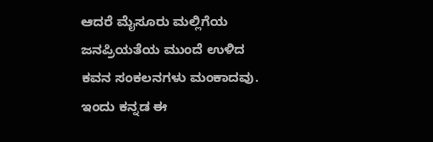ಆದರೆ ಮೈಸೂರು ಮಲ್ಲಿಗೆಯ ಜನಪ್ರಿಯತೆಯ ಮುಂದೆ ಉಳಿದ ಕವನ ಸಂಕಲನಗಳು ಮಂಕಾದವು. ಇಂದು ಕನ್ನಡ ಈ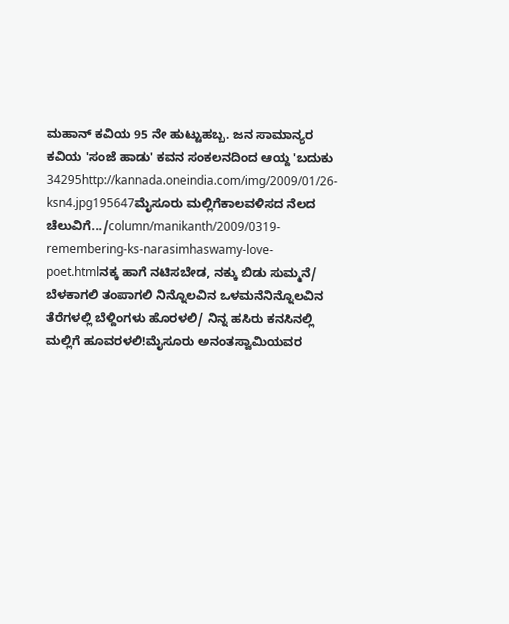ಮಹಾನ್ ಕವಿಯ 95 ನೇ ಹುಟ್ಟುಹಬ್ಬ. ಜನ ಸಾಮಾನ್ಯರ ಕವಿಯ 'ಸಂಜೆ ಹಾಡು' ಕವನ ಸಂಕಲನದಿಂದ ಆಯ್ದ 'ಬದುಕು 34295http://kannada.oneindia.com/img/2009/01/26-ksn4.jpg195647ಮೈಸೂರು ಮಲ್ಲಿಗೆಕಾಲವಳಿಸದ ನೆಲದ ಚೆಲುವಿಗೆ.../column/manikanth/2009/0319-remembering-ks-narasimhaswamy-love-poet.htmlನಕ್ಕ ಹಾಗೆ ನಟಿಸಬೇಡ, ನಕ್ಕು ಬಿಡು ಸುಮ್ಮನೆ/ ಬೆಳಕಾಗಲಿ ತಂಪಾಗಲಿ ನಿನ್ನೊಲವಿನ ಒಳಮನೆನಿನ್ನೊಲವಿನ ತೆರೆಗಳಲ್ಲಿ ಬೆಳ್ದಿಂಗಳು ಹೊರಳಲಿ/ ನಿನ್ನ ಹಸಿರು ಕನಸಿನಲ್ಲಿ ಮಲ್ಲಿಗೆ ಹೂವರಳಲಿ!ಮೈಸೂರು ಅನಂತಸ್ವಾಮಿಯವರ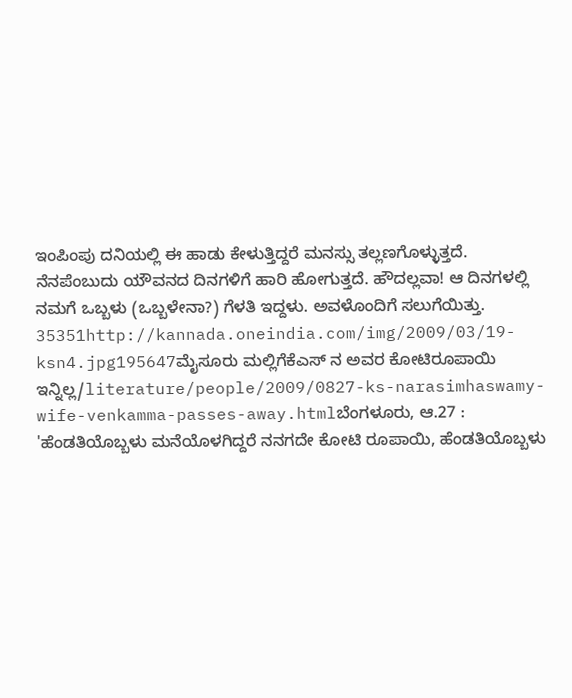ಇಂಪಿಂಪು ದನಿಯಲ್ಲಿ ಈ ಹಾಡು ಕೇಳುತ್ತಿದ್ದರೆ ಮನಸ್ಸು ತಲ್ಲಣಗೊಳ್ಳುತ್ತದೆ. ನೆನಪೆಂಬುದು ಯೌವನದ ದಿನಗಳಿಗೆ ಹಾರಿ ಹೋಗುತ್ತದೆ. ಹೌದಲ್ಲವಾ! ಆ ದಿನಗಳಲ್ಲಿ ನಮಗೆ ಒಬ್ಬಳು (ಒಬ್ಬಳೇನಾ?) ಗೆಳತಿ ಇದ್ದಳು. ಅವಳೊಂದಿಗೆ ಸಲುಗೆಯಿತ್ತು. 35351http://kannada.oneindia.com/img/2009/03/19-ksn4.jpg195647ಮೈಸೂರು ಮಲ್ಲಿಗೆಕೆಎಸ್ ನ ಅವರ ಕೋಟಿರೂಪಾಯಿ ಇನ್ನಿಲ್ಲ/literature/people/2009/0827-ks-narasimhaswamy-wife-venkamma-passes-away.htmlಬೆಂಗಳೂರು, ಆ.27 : 'ಹೆಂಡತಿಯೊಬ್ಬಳು ಮನೆಯೊಳಗಿದ್ದರೆ ನನಗದೇ ಕೋಟಿ ರೂಪಾಯಿ, ಹೆಂಡತಿಯೊಬ್ಬಳು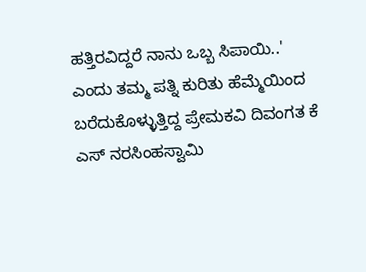ಹತ್ತಿರವಿದ್ದರೆ ನಾನು ಒಬ್ಬ ಸಿಪಾಯಿ..' ಎಂದು ತಮ್ಮ ಪತ್ನಿ ಕುರಿತು ಹೆಮ್ಮೆಯಿಂದ ಬರೆದುಕೊಳ್ಳುತ್ತಿದ್ದ ಪ್ರೇಮಕವಿ ದಿವಂಗತ ಕೆ ಎಸ್ ನರಸಿಂಹಸ್ವಾಮಿ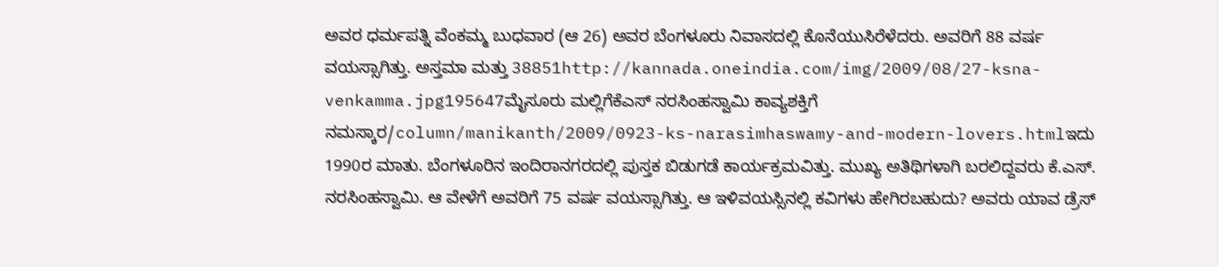ಅವರ ಧರ್ಮಪತ್ನಿ ವೆಂಕಮ್ಮ ಬುಧವಾರ (ಆ 26) ಅವರ ಬೆಂಗಳೂರು ನಿವಾಸದಲ್ಲಿ ಕೊನೆಯುಸಿರೆಳೆದರು. ಅವರಿಗೆ 88 ವರ್ಷ ವಯಸ್ಸಾಗಿತ್ತು. ಅಸ್ತಮಾ ಮತ್ತು 38851http://kannada.oneindia.com/img/2009/08/27-ksna-venkamma.jpg195647ಮೈಸೂರು ಮಲ್ಲಿಗೆಕೆಎಸ್ ನರಸಿಂಹಸ್ವಾಮಿ ಕಾವ್ಯಶಕ್ತಿಗೆ ನಮಸ್ಕಾರ/column/manikanth/2009/0923-ks-narasimhaswamy-and-modern-lovers.htmlಇದು 1990ರ ಮಾತು. ಬೆಂಗಳೂರಿನ ಇಂದಿರಾನಗರದಲ್ಲಿ ಪುಸ್ತಕ ಬಿಡುಗಡೆ ಕಾರ್ಯಕ್ರಮವಿತ್ತು. ಮುಖ್ಯ ಅತಿಥಿಗಳಾಗಿ ಬರಲಿದ್ದವರು ಕೆ.ಎಸ್. ನರಸಿಂಹಸ್ವಾಮಿ. ಆ ವೇಳೆಗೆ ಅವರಿಗೆ 75 ವರ್ಷ ವಯಸ್ಸಾಗಿತ್ತು. ಆ ಇಳಿವಯಸ್ಸಿನಲ್ಲಿ ಕವಿಗಳು ಹೇಗಿರಬಹುದು? ಅವರು ಯಾವ ಡ್ರೆಸ್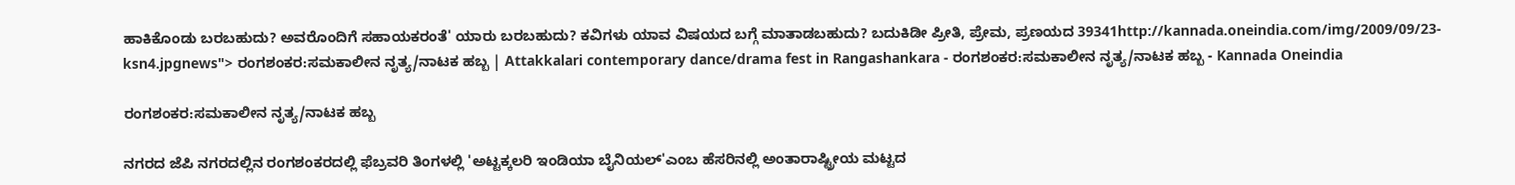ಹಾಕಿಕೊಂಡು ಬರಬಹುದು? ಅವರೊಂದಿಗೆ ಸಹಾಯಕರಂತೆ' ಯಾರು ಬರಬಹುದು? ಕವಿಗಳು ಯಾವ ವಿಷಯದ ಬಗ್ಗೆ ಮಾತಾಡಬಹುದು? ಬದುಕಿಡೀ ಪ್ರೀತಿ, ಪ್ರೇಮ, ಪ್ರಣಯದ 39341http://kannada.oneindia.com/img/2009/09/23-ksn4.jpgnews"> ರಂಗಶಂಕರ:ಸಮಕಾಲೀನ ನೃತ್ಯ/ನಾಟಕ ಹಬ್ಬ | Attakkalari contemporary dance/drama fest in Rangashankara - ರಂಗಶಂಕರ:ಸಮಕಾಲೀನ ನೃತ್ಯ/ನಾಟಕ ಹಬ್ಬ - Kannada Oneindia

ರಂಗಶಂಕರ:ಸಮಕಾಲೀನ ನೃತ್ಯ/ನಾಟಕ ಹಬ್ಬ

ನಗರದ ಜೆಪಿ ನಗರದಲ್ಲಿನ ರಂಗಶಂಕರದಲ್ಲಿ ಫೆಬ್ರವರಿ ತಿಂಗಳಲ್ಲಿ 'ಅಟ್ಟಕ್ಕಲರಿ ಇಂಡಿಯಾ ಬೈನಿಯಲ್'ಎಂಬ ಹೆಸರಿನಲ್ಲಿ ಅಂತಾರಾಷ್ಟ್ರೀಯ ಮಟ್ಟದ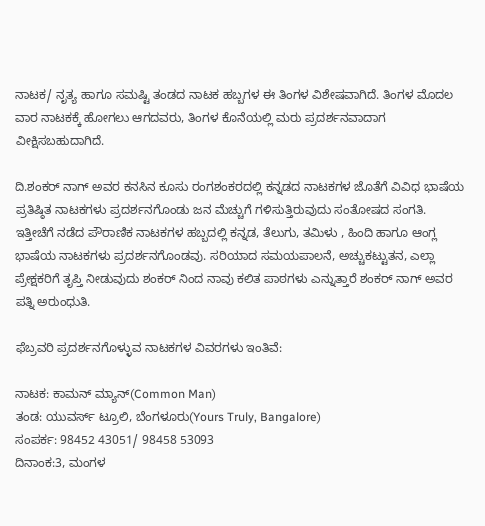ನಾಟಕ/ ನೃತ್ಯ ಹಾಗೂ ಸಮಷ್ಟಿ ತಂಡದ ನಾಟಕ ಹಬ್ಬಗಳ ಈ ತಿಂಗಳ ವಿಶೇಷವಾಗಿದೆ. ತಿಂಗಳ ಮೊದಲ ವಾರ ನಾಟಕಕ್ಕೆ ಹೋಗಲು ಆಗದವರು, ತಿಂಗಳ ಕೊನೆಯಲ್ಲಿ ಮರು ಪ್ರದರ್ಶನವಾದಾಗ ವೀಕ್ಷಿಸಬಹುದಾಗಿದೆ.

ದಿ.ಶಂಕರ್ ನಾಗ್ ಅವರ ಕನಸಿನ ಕೂಸು ರಂಗಶಂಕರದಲ್ಲಿ ಕನ್ನಡದ ನಾಟಕಗಳ ಜೊತೆಗೆ ವಿವಿಧ ಭಾಷೆಯ ಪ್ರತಿಷ್ಠಿತ ನಾಟಕಗಳು ಪ್ರದರ್ಶನಗೊಂಡು ಜನ ಮೆಚ್ಚುಗೆ ಗಳಿಸುತ್ತಿರುವುದು ಸಂತೋಷದ ಸಂಗತಿ. ಇತ್ತೀಚೆಗೆ ನಡೆದ ಪೌರಾಣಿಕ ನಾಟಕಗಳ ಹಬ್ಬದಲ್ಲಿ ಕನ್ನಡ, ತೆಲುಗು, ತಮಿಳು , ಹಿಂದಿ ಹಾಗೂ ಆಂಗ್ಲ ಭಾಷೆಯ ನಾಟಕಗಳು ಪ್ರದರ್ಶನಗೊಂಡವು. ಸರಿಯಾದ ಸಮಯಪಾಲನೆ, ಅಚ್ಚುಕಟ್ಟುತನ, ಎಲ್ಲಾ ಪ್ರೇಕ್ಷಕರಿಗೆ ತೃಪ್ತಿ ನೀಡುವುದು ಶಂಕರ್ ನಿಂದ ನಾವು ಕಲಿತ ಪಾಠಗಳು ಎನ್ನುತ್ತಾರೆ ಶಂಕರ್ ನಾಗ್ ಅವರ ಪತ್ನಿ ಅರುಂಧುತಿ.

ಫೆಬ್ರವರಿ ಪ್ರದರ್ಶನಗೊಳ್ಳುವ ನಾಟಕಗಳ ವಿವರಗಳು ಇಂತಿವೆ:

ನಾಟಕ: ಕಾಮನ್ ಮ್ಯಾನ್(Common Man)
ತಂಡ: ಯುವರ್ಸ್ ಟ್ರೂಲಿ, ಬೆಂಗಳೂರು(Yours Truly, Bangalore)
ಸಂಪರ್ಕ: 98452 43051/ 98458 53093
ದಿನಾಂಕ:3, ಮಂಗಳ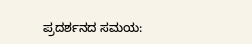ಪ್ರದರ್ಶನದ ಸಮಯ: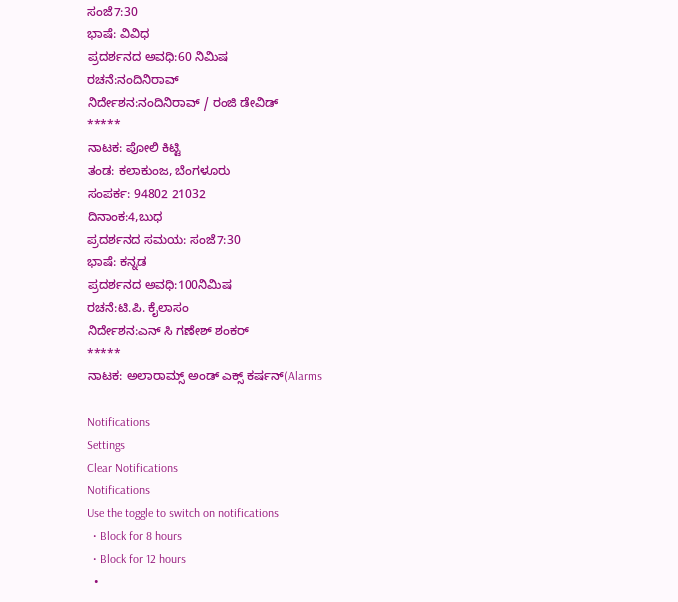ಸಂಜೆ7:30
ಭಾಷೆ: ವಿವಿಧ
ಪ್ರದರ್ಶನದ ಅವಧಿ:60 ನಿಮಿಷ
ರಚನೆ:ನಂದಿನಿರಾವ್
ನಿರ್ದೇಶನ:ನಂದಿನಿರಾವ್ / ರಂಜಿ ಡೇವಿಡ್
*****
ನಾಟಕ: ಪೋಲಿ ಕಿಟ್ಟಿ
ತಂಡ: ಕಲಾಕುಂಜ, ಬೆಂಗಳೂರು
ಸಂಪರ್ಕ: 94802 21032
ದಿನಾಂಕ:4,ಬುಧ
ಪ್ರದರ್ಶನದ ಸಮಯ: ಸಂಜೆ7:30
ಭಾಷೆ: ಕನ್ನಡ
ಪ್ರದರ್ಶನದ ಅವಧಿ:100ನಿಮಿಷ
ರಚನೆ:ಟಿ.ಪಿ. ಕೈಲಾಸಂ
ನಿರ್ದೇಶನ:ಎನ್ ಸಿ ಗಣೇಶ್ ಶಂಕರ್
*****
ನಾಟಕ: ಅಲಾರಾಮ್ಸ್ ಅಂಡ್ ಎಕ್ಸ್ ಕರ್ಷನ್(Alarms

Notifications
Settings
Clear Notifications
Notifications
Use the toggle to switch on notifications
  • Block for 8 hours
  • Block for 12 hours
  •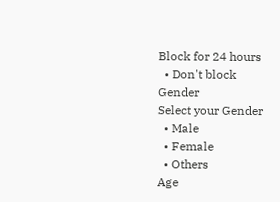Block for 24 hours
  • Don't block
Gender
Select your Gender
  • Male
  • Female
  • Others
Age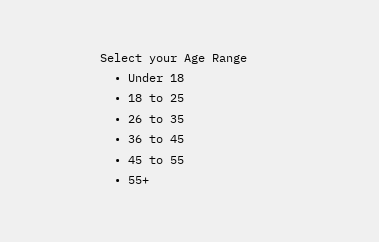Select your Age Range
  • Under 18
  • 18 to 25
  • 26 to 35
  • 36 to 45
  • 45 to 55
  • 55+